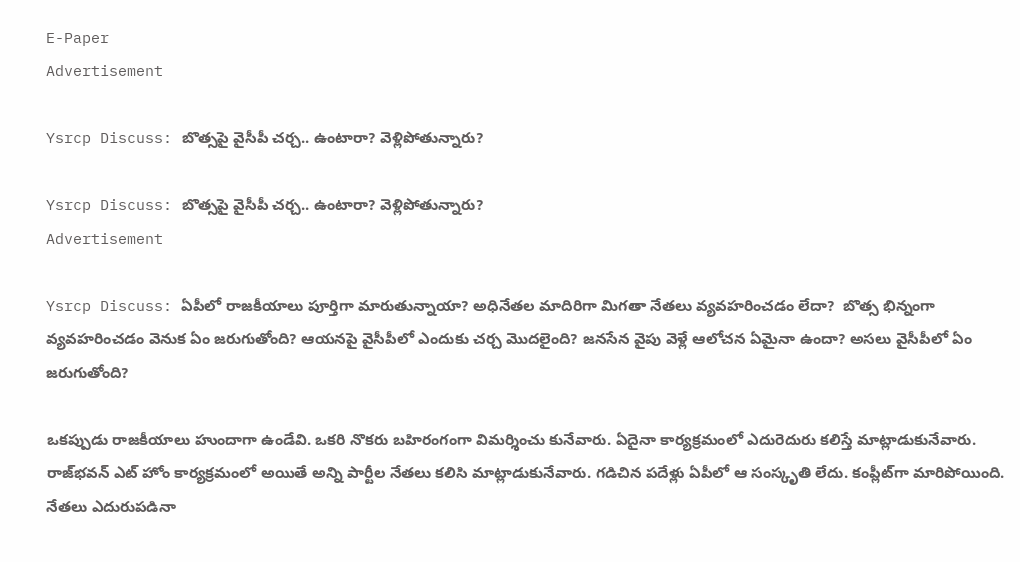E-Paper
Advertisement

Ysrcp Discuss: బొత్సపై వైసీపీ చర్చ.. ఉంటారా? వెళ్లిపోతున్నారు?

Ysrcp Discuss: బొత్సపై వైసీపీ చర్చ.. ఉంటారా? వెళ్లిపోతున్నారు?
Advertisement

Ysrcp Discuss: ఏపీలో రాజకీయాలు పూర్తిగా మారుతున్నాయా? అధినేతల మాదిరిగా మిగతా నేతలు వ్యవహరించడం లేదా?  బొత్స భిన్నంగా వ్యవహరించడం వెనుక ఏం జరుగుతోంది? ఆయనపై వైసీపీలో ఎందుకు చర్చ మొదలైంది? జనసేన వైపు వెళ్లే ఆలోచన ఏమైనా ఉందా? అసలు వైసీపీలో ఏం జరుగుతోంది?

ఒకప్పుడు రాజకీయాలు హుందాగా ఉండేవి. ఒకరి నొకరు బహిరంగంగా విమర్శించు కునేవారు. ఏదైనా కార్యక్రమంలో ఎదురెదురు కలిస్తే మాట్లాడుకునేవారు. రాజ్‌భవన్ ఎట్ హోం కార్యక్రమంలో అయితే అన్ని పార్టీల నేతలు కలిసి మాట్లాడుకునేవారు. గడిచిన పదేళ్లు ఏపీలో ఆ సంస్కృతి లేదు. కంప్లీట్‌గా మారిపోయింది.  నేతలు ఎదురుపడినా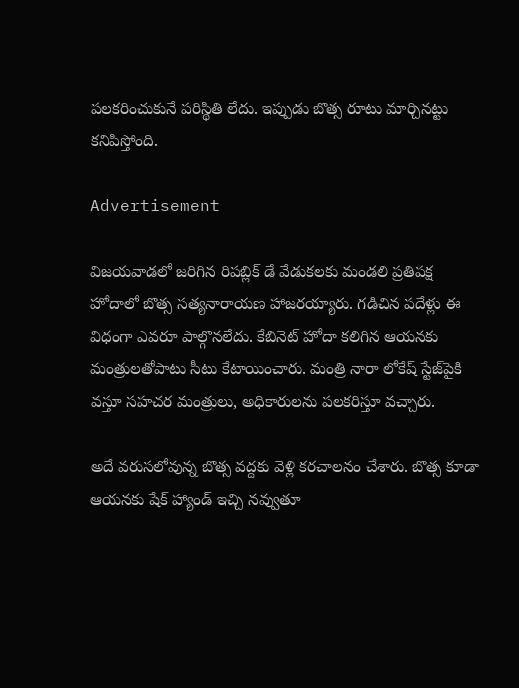పలకరించుకునే పరిస్థితి లేదు. ఇప్పుడు బొత్స రూటు మార్చినట్టు కనిపిస్తోంది.

Advertisement

విజయవాడలో జరిగిన రిపబ్లిక్ డే వేడుకలకు మండలి ప్రతిపక్ష హోదాలో బొత్స సత్యనారాయణ హాజరయ్యారు. గడిచిన పదేళ్లు ఈ విధంగా ఎవరూ పాల్గొనలేదు. కేబినెట్ హోదా కలిగిన ఆయనకు మంత్రులతోపాటు సీటు కేటాయించారు. మంత్రి నారా లోకేష్ స్టేజ్‌పైకి వస్తూ సహచర మంత్రులు, అధికారులను పలకరిస్తూ వచ్చారు.

అదే వరుసలోవున్న బొత్స వద్దకు వెళ్లి కరచాలనం చేశారు. బొత్స కూడా ఆయనకు షేక్ హ్యాండ్ ఇచ్చి నవ్వుతూ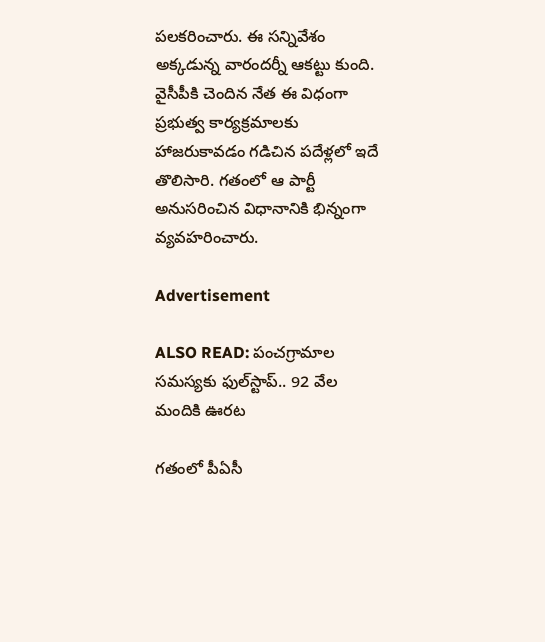పలకరించారు. ఈ సన్నివేశం అక్కడున్న వారందర్నీ ఆకట్టు కుంది. వైసీపీకి చెందిన నేత ఈ విధంగా ప్రభుత్వ కార్యక్రమాలకు హాజరుకావడం గడిచిన పదేళ్లలో ఇదే తొలిసారి. గతంలో ఆ పార్టీ అనుసరించిన విధానానికి భిన్నంగా వ్యవహరించారు.

Advertisement

ALSO READ: పంచగ్రామాల సమస్యకు ఫుల్‌స్టాప్.. 92 వేల మందికి ఊరట

గతంలో పీఏసీ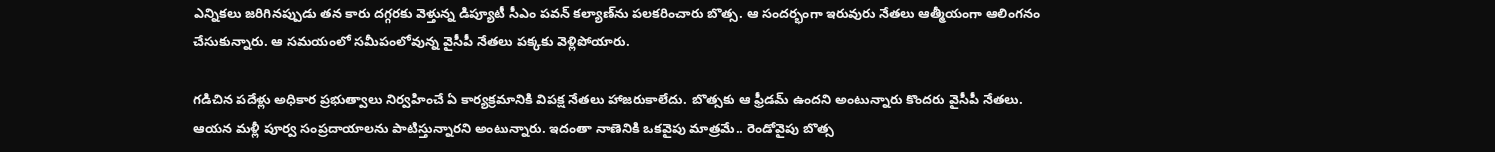ఎన్నికలు జరిగినప్పుడు తన కారు దగ్గరకు వెళ్తున్న డిప్యూటీ సీఎం పవన్ కల్యాణ్‌ను పలకరించారు బొత్స. ఆ సందర్భంగా ఇరువురు నేతలు ఆత్మీయంగా ఆలింగనం చేసుకున్నారు. ఆ సమయంలో సమీపంలోవున్న వైసీపీ నేతలు పక్కకు వెళ్లిపోయారు.

గడిచిన పదేళ్లు అధికార ప్రభుత్వాలు నిర్వహించే ఏ కార్యక్రమానికి విపక్ష నేతలు హాజరుకాలేదు. బొత్సకు ఆ ఫ్రీడమ్ ఉందని అంటున్నారు కొందరు వైసీపీ నేతలు. ఆయన మళ్లీ పూర్వ సంప్రదాయాలను పాటిస్తున్నారని అంటున్నారు. ఇదంతా నాణెనికి ఒకవైపు మాత్రమే.. రెండోవైపు బొత్స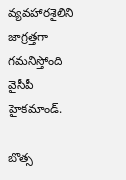వ్యవహారశైలిని జాగ్రత్తగా గమనిస్తోంది వైసీపీ హైకమాండ్.

బొత్స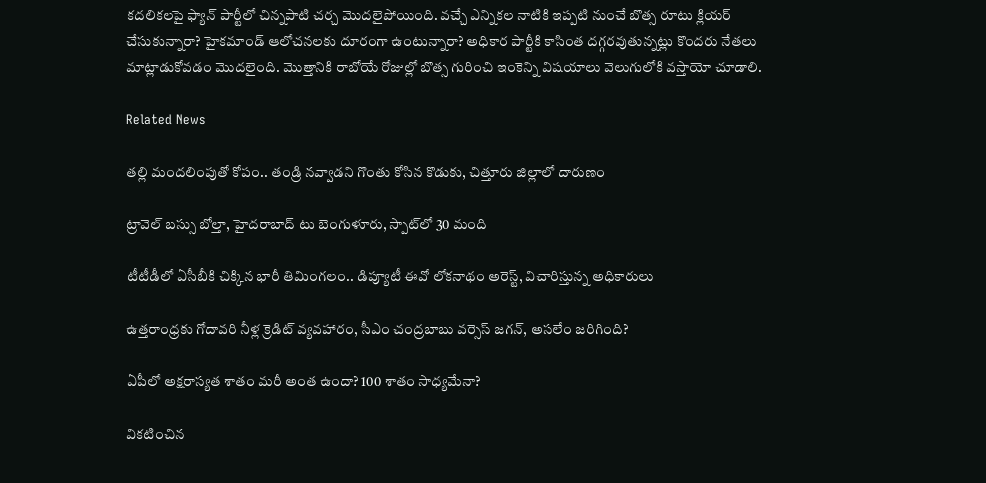కదలికలపై ఫ్యాన్ పార్టీలో చిన్నపాటి చర్చ మొదలైపోయింది. వచ్చే ఎన్నికల నాటికి ఇప్పటి నుంచే బొత్స రూటు క్లియర్ చేసుకున్నారా? హైకమాండ్ ఆలోచనలకు దూరంగా ఉంటున్నారా? అధికార పార్టీకి కాసింత దగ్గరవుతున్నట్లు కొందరు నేతలు మాట్లాడుకోవడం మొదలైంది. మొత్తానికి రాబోయే రోజుల్లో బొత్స గురించి ఇంకెన్ని విషయాలు వెలుగులోకి వస్తాయో చూడాలి.

Related News

తల్లి మందలింపుతో కోపం.. తండ్రి నవ్వాడని గొంతు కోసిన కొడుకు, చిత్తూరు జిల్లాలో దారుణం

ట్రావెల్ బస్సు బోల్తా, హైదరాబాద్ టు బెంగుళూరు, స్పాట్‌లో 30 మంది

టీటీడీలో ఏసీబీకి చిక్కిన భారీ తిమింగలం.. డిప్యూటీ ఈవో లోకనాథం అరెస్ట్, విచారిస్తున్న అధికారులు

ఉత్తరాంధ్రకు గోదావరి నీళ్ల క్రెడిట్ వ్యవహారం, సీఎం చంద్రబాబు వర్సెస్ జగన్, అసలేం జరిగింది?

ఏపీలో అక్షరాస్యత శాతం మరీ అంత ఉందా? 100 శాతం సాధ్యమేనా?

వికటించిన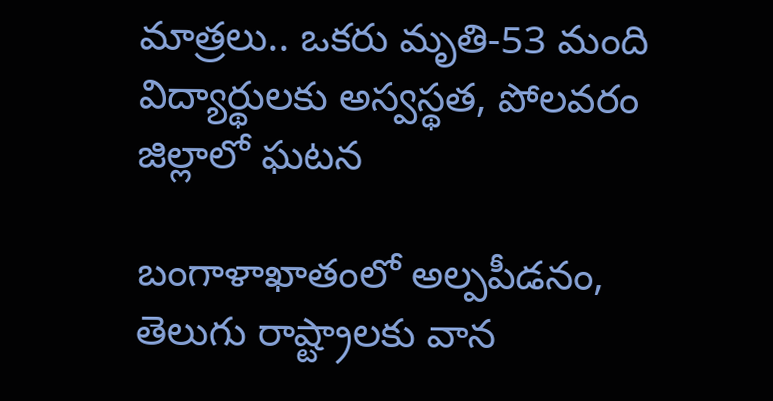మాత్రలు.. ఒకరు మృతి-53 మంది విద్యార్థులకు అస్వస్థత, పోలవరం జిల్లాలో ఘటన

బంగాళాఖాతంలో అల్పపీడనం, తెలుగు రాష్ట్రాలకు వాన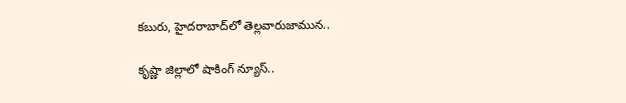కబురు, హైదరాబాద్‌లో తెల్లవారుజామున..

కృష్ణా జిల్లాలో షాకింగ్ న్యూస్..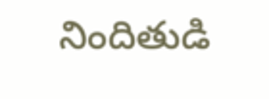నిందితుడి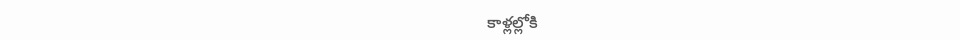కాళ్లల్లోకి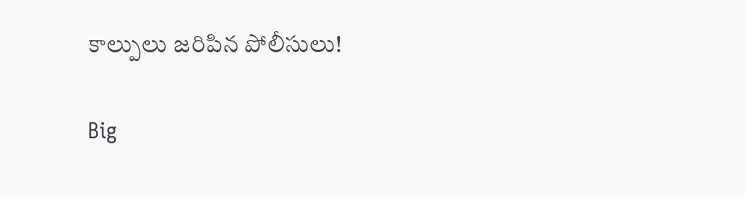కాల్పులు జరిపిన పోలీసులు!

Big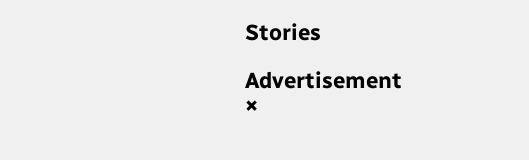Stories

Advertisement
×